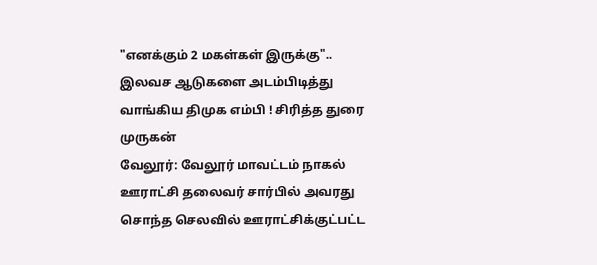"எனக்கும் 2 மகள்கள் இருக்கு".. இலவச ஆடுகளை அடம்பிடித்து வாங்கிய திமுக எம்பி ! சிரித்த துரை முருகன்
வேலூர்: வேலூர் மாவட்டம் நாகல் ஊராட்சி தலைவர் சார்பில் அவரது சொந்த செலவில் ஊராட்சிக்குட்பட்ட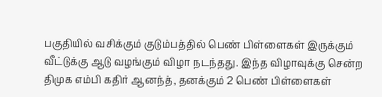பகுதியில் வசிக்கும் குடும்பத்தில் பெண் பிள்ளைகள் இருக்கும் வீட்டுக்கு ஆடு வழங்கும் விழா நடந்தது. இந்த விழாவுக்கு சென்ற திமுக எம்பி கதிர் ஆனந்த், தனக்கும் 2 பெண் பிள்ளைகள்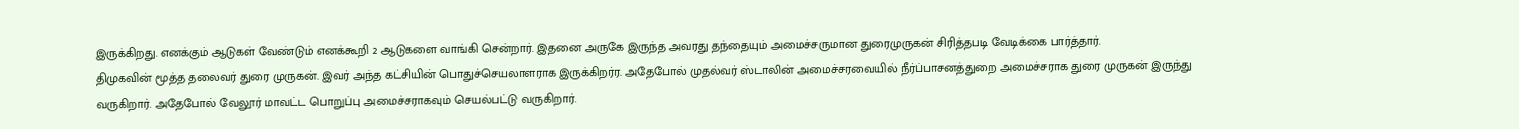இருக்கிறது. எனக்கும் ஆடுகள் வேண்டும் எனக்கூறி 2 ஆடுகளை வாங்கி சென்றார். இதனை அருகே இருந்த அவரது தந்தையும் அமைச்சருமான துரைமுருகன் சிரித்தபடி வேடிக்கை பார்த்தார்.
திமுகவின் மூத்த தலைவர் துரை முருகன். இவர் அந்த கட்சியின் பொதுச்செயலாளராக இருக்கிறர்ர. அதேபோல் முதல்வர் ஸ்டாலின் அமைச்சரவையில் நீர்ப்பாசனத்துறை அமைச்சராக துரை முருகன் இருந்து வருகிறார். அதேபோல் வேலூர் மாவட்ட பொறுப்பு அமைச்சராகவும் செயல்பட்டு வருகிறார்.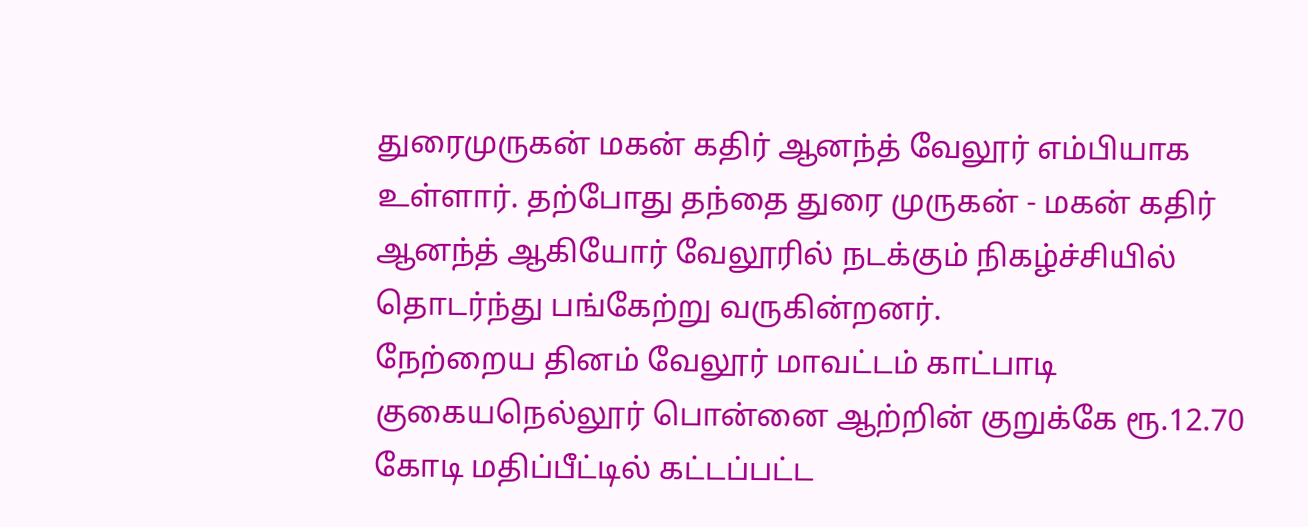துரைமுருகன் மகன் கதிர் ஆனந்த் வேலூர் எம்பியாக உள்ளார். தற்போது தந்தை துரை முருகன் - மகன் கதிர் ஆனந்த் ஆகியோர் வேலூரில் நடக்கும் நிகழ்ச்சியில் தொடர்ந்து பங்கேற்று வருகின்றனர்.
நேற்றைய தினம் வேலூர் மாவட்டம் காட்பாடி குகையநெல்லூர் பொன்னை ஆற்றின் குறுக்கே ரூ.12.70 கோடி மதிப்பீட்டில் கட்டப்பட்ட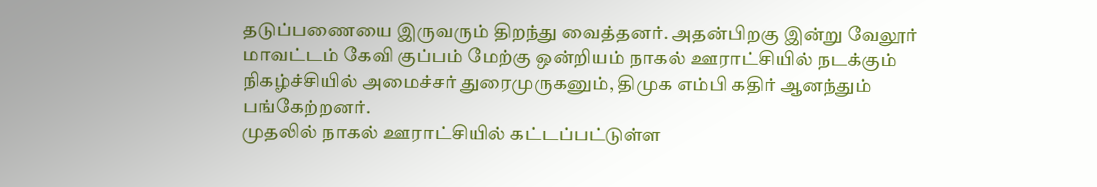தடுப்பணையை இருவரும் திறந்து வைத்தனர். அதன்பிறகு இன்று வேலூர் மாவட்டம் கேவி குப்பம் மேற்கு ஒன்றியம் நாகல் ஊராட்சியில் நடக்கும் நிகழ்ச்சியில் அமைச்சர் துரைமுருகனும், திமுக எம்பி கதிர் ஆனந்தும் பங்கேற்றனர்.
முதலில் நாகல் ஊராட்சியில் கட்டப்பட்டுள்ள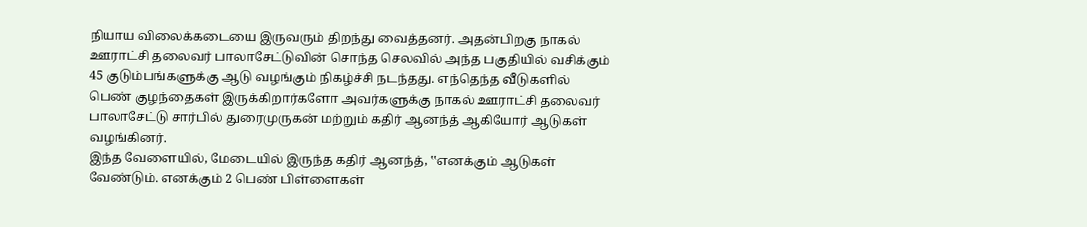நியாய விலைக்கடையை இருவரும் திறந்து வைத்தனர். அதன்பிறகு நாகல் ஊராட்சி தலைவர் பாலாசேட்டுவின் சொந்த செலவில் அந்த பகுதியில் வசிக்கும் 45 குடும்பங்களுக்கு ஆடு வழங்கும் நிகழ்ச்சி நடந்தது. எந்தெந்த வீடுகளில் பெண் குழந்தைகள் இருக்கிறார்களோ அவர்களுக்கு நாகல் ஊராட்சி தலைவர் பாலாசேட்டு சார்பில் துரைமுருகன் மற்றும் கதிர் ஆனந்த் ஆகியோர் ஆடுகள் வழங்கினர்.
இந்த வேளையில், மேடையில் இருந்த கதிர் ஆனந்த், ‛‛எனக்கும் ஆடுகள் வேண்டும். எனக்கும் 2 பெண் பிள்ளைகள்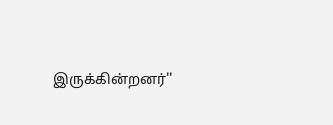இருக்கின்றனர்''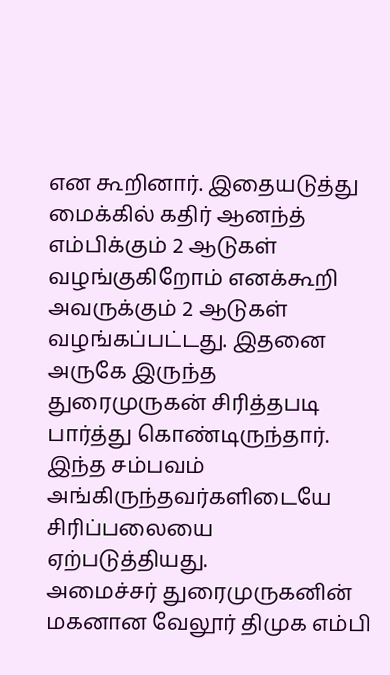என கூறினார். இதையடுத்து மைக்கில் கதிர் ஆனந்த் எம்பிக்கும் 2 ஆடுகள் வழங்குகிறோம் எனக்கூறி அவருக்கும் 2 ஆடுகள் வழங்கப்பட்டது. இதனை அருகே இருந்த துரைமுருகன் சிரித்தபடி பார்த்து கொண்டிருந்தார். இந்த சம்பவம் அங்கிருந்தவர்களிடையே சிரிப்பலையை ஏற்படுத்தியது.
அமைச்சர் துரைமுருகனின் மகனான வேலூர் திமுக எம்பி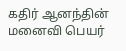கதிர் ஆனந்தின் மனைவி பெயர்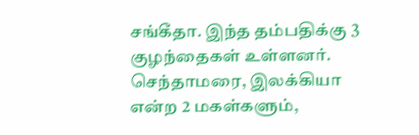சங்கீதா. இந்த தம்பதிக்கு 3 குழந்தைகள் உள்ளனர். செந்தாமரை, இலக்கியா என்ற 2 மகள்களும்,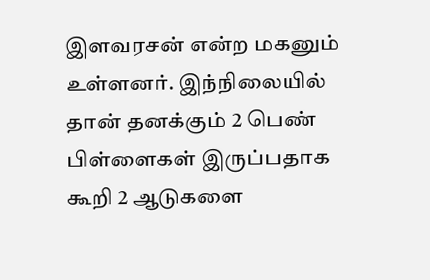இளவரசன் என்ற மகனும் உள்ளனர். இந்நிலையில் தான் தனக்கும் 2 பெண் பிள்ளைகள் இருப்பதாக கூறி 2 ஆடுகளை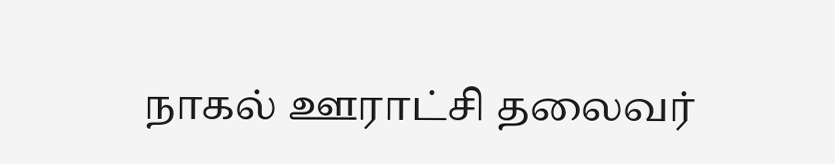நாகல் ஊராட்சி தலைவர்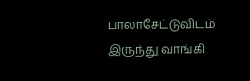பாலாசேட்டுவிடம் இருந்து வாங்கி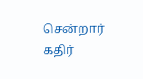சென்றார் கதிர்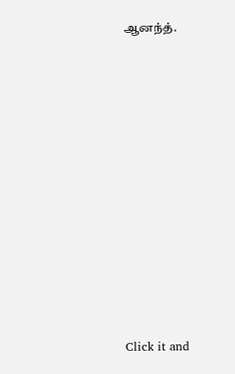ஆனந்த்.












Click it and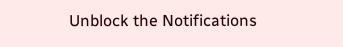Unblock the Notifications